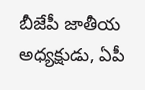బీజేపీ జాతీయ అధ్యక్షుడు, ఏపీ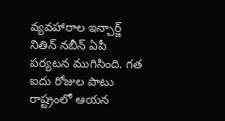వ్యవహారాల ఇన్చార్జ్ నితిన్ నబీన్ ఏపీ పర్యటన ముగిసింది. గత ఐదు రోజుల పాటు రాష్ట్రంలో ఆయన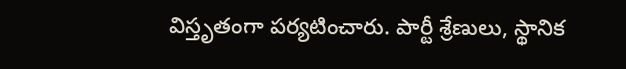విస్తృతంగా పర్యటించారు. పార్టీ శ్రేణులు, స్థానిక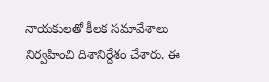నాయకులతో కీలక సమావేశాలు నిర్వహించి దిశానిర్దేశం చేశారు. ఈ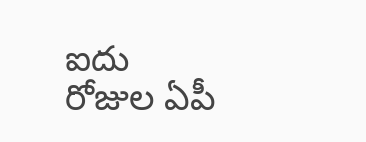ఐదు రోజుల ఏపీ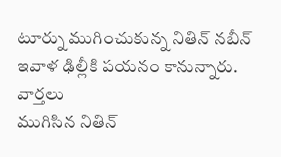టూర్ను ముగించుకున్న నితిన్ నబీన్ ఇవాళ ఢిల్లీకి పయనం కానున్నారు.
వార్తలు
ముగిసిన నితిన్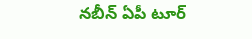నబీన్ ఏపీ టూర్